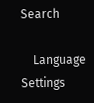Search

    Language Settings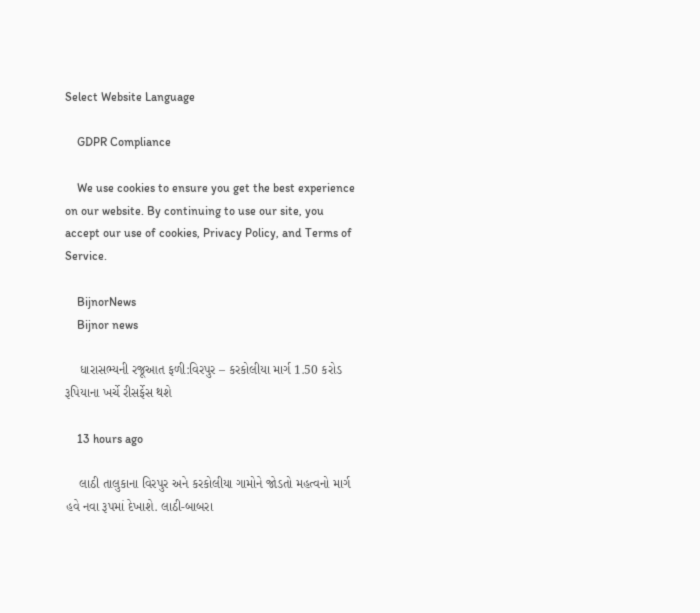Select Website Language

    GDPR Compliance

    We use cookies to ensure you get the best experience on our website. By continuing to use our site, you accept our use of cookies, Privacy Policy, and Terms of Service.

    BijnorNews
    Bijnor news

    ધારાસભ્યની રજૂઆત ફળી:વિરપુર – કરકોલીયા માર્ગ 1.50 કરોડ રૂપિયાના ખર્ચે રીસર્ફેસ થશે

    13 hours ago

    લાઠી તાલુકાના વિરપુર અને કરકોલીયા ગામોને જોડતો મહત્વનો માર્ગ હવે નવા રૂપમાં દેખાશે. લાઠી-બાબરા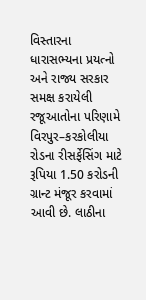વિસ્તારના ધારાસભ્યના પ્રયત્નો અને રાજ્ય સરકાર સમક્ષ કરાયેલી રજૂઆતોના પરિણામે વિરપુર–કરકોલીયા રોડના રીસર્ફેસિંગ માટે રૂપિયા 1.50 કરોડની ગ્રાન્ટ મંજૂર કરવામાં આવી છે. લાઠીના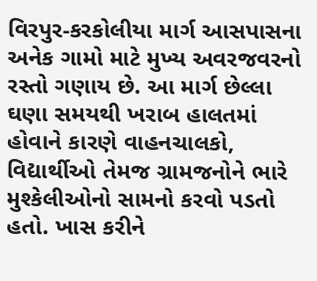વિરપુર-કરકોલીયા માર્ગ આસપાસના અનેક ગામો માટે મુખ્ય અવરજવરનો રસ્તો ગણાય છે. આ માર્ગ છેલ્લા ઘણા સમયથી ખરાબ હાલતમાં હોવાને કારણે વાહનચાલકો, વિદ્યાર્થીઓ તેમજ ગ્રામજનોને ભારે મુશ્કેલીઓનો સામનો કરવો પડતો હતો. ખાસ કરીને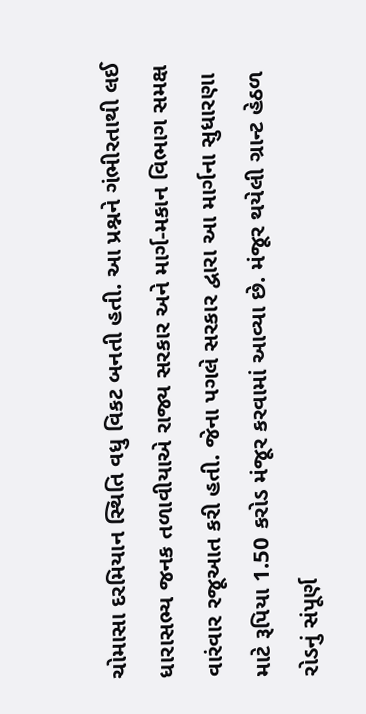ચોમાસા દરમિયાન સ્થિતિ વધુ વિકટ બનતી હતી. આ પ્રશ્નને ગંભીરતાથી લઈ ધારાસભ્ય જનક તળાવીયાએ રાજ્ય સરકાર અને માર્ગ-મકાન વિભાગ સમક્ષ વારંવાર રજૂઆત કરી હતી. જેના પગલે સરકાર દ્વારા આ માર્ગના સુધારણા માટે રૂપિયા 1.50 કરોડ મંજૂર કરવામાં આવ્યા છે. મંજૂર થયેલી ગ્રાન્ટ હેઠળ રોડનું સંપૂર્ણ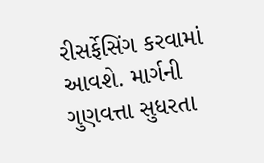રીસર્ફેસિંગ કરવામાં આવશે. માર્ગની ગુણવત્તા સુધરતા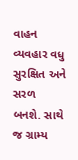વાહન વ્યવહાર વધુ સુરક્ષિત અને સરળ બનશે. સાથે જ ગ્રામ્ય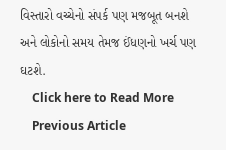વિસ્તારો વચ્ચેનો સંપર્ક પણ મજબૂત બનશે અને લોકોનો સમય તેમજ ઈંધણનો ખર્ચ પણ ઘટશે.
    Click here to Read More
    Previous Article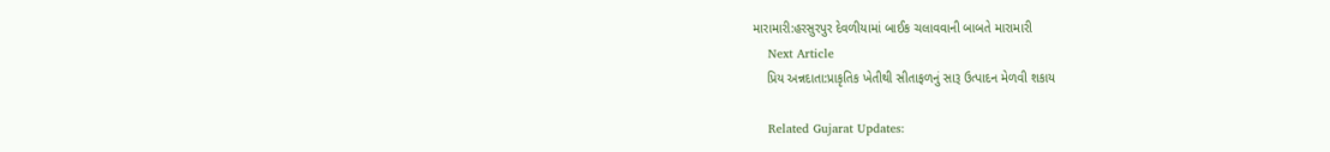મારામારી:હરસુરપુર દેવળીયામાં બાઈક ચલાવવાની બાબતે મારામારી
    Next Article
    પ્રિય અન્નદાતા:પ્રાકૃતિક ખેતીથી સીતાફળનું સારૂ ઉત્પાદન મેળવી શકાય

    Related Gujarat Updates: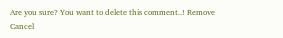Are you sure? You want to delete this comment..! Remove Cancel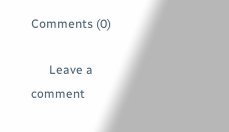Comments (0)

      Leave a comment